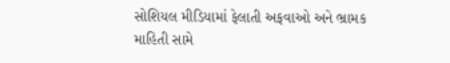સોશિયલ મીડિયામાં ફેલાતી અફવાઓ અને ભ્રામક માહિતી સામે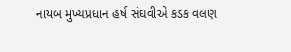નાયબ મુખ્યપ્રધાન હર્ષ સંઘવીએ કડક વલણ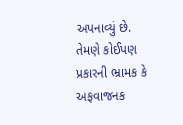અપનાવ્યું છે. તેમણે કોઈપણ પ્રકારની ભ્રામક કે અફવાજનક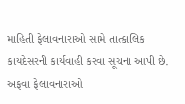માહિતી ફેલાવનારાઓ સામે તાત્કાલિક કાયદેસરની કાર્યવાહી કરવા સૂચના આપી છે. અફવા ફેલાવનારાઓ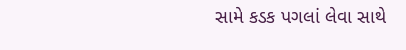સામે કડક પગલાં લેવા સાથે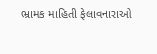ભ્રામક માહિતી ફેલાવનારાઓ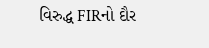વિરુદ્ધ FIRનો દૌર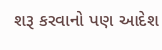શરૂ કરવાનો પણ આદેશ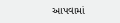આપવામાં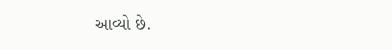આવ્યો છે.